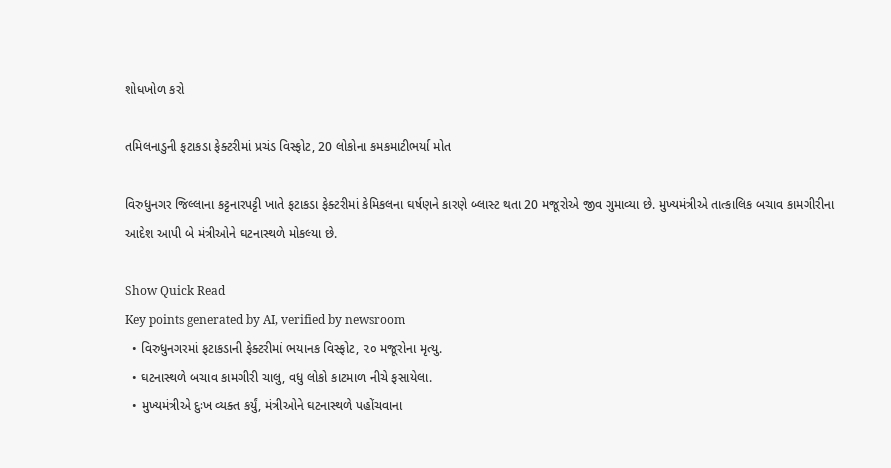શોધખોળ કરો

તમિલનાડુની ફટાકડા ફેક્ટરીમાં પ્રચંડ વિસ્ફોટ, 20 લોકોના કમકમાટીભર્યા મોત

વિરુધુનગર જિલ્લાના કટ્ટનારપટ્ટી ખાતે ફટાકડા ફેક્ટરીમાં કેમિકલના ઘર્ષણને કારણે બ્લાસ્ટ થતા 20 મજૂરોએ જીવ ગુમાવ્યા છે. મુખ્યમંત્રીએ તાત્કાલિક બચાવ કામગીરીના આદેશ આપી બે મંત્રીઓને ઘટનાસ્થળે મોકલ્યા છે.

Show Quick Read
Key points generated by AI, verified by newsroom
  • વિરુધુનગરમાં ફટાકડાની ફેક્ટરીમાં ભયાનક વિસ્ફોટ, ૨૦ મજૂરોના મૃત્યુ.
  • ઘટનાસ્થળે બચાવ કામગીરી ચાલુ, વધુ લોકો કાટમાળ નીચે ફસાયેલા.
  • મુખ્યમંત્રીએ દુઃખ વ્યક્ત કર્યું, મંત્રીઓને ઘટનાસ્થળે પહોંચવાના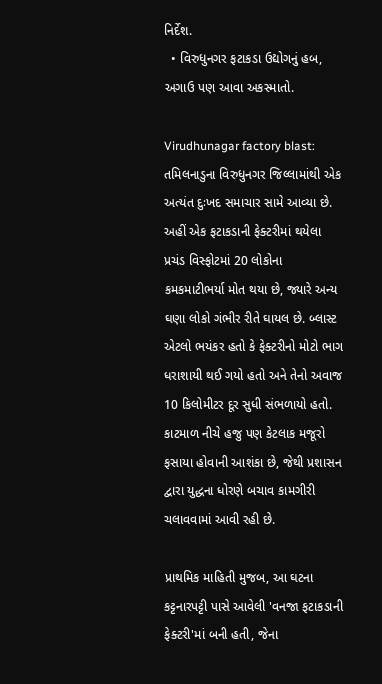નિર્દેશ.
  • વિરુધુનગર ફટાકડા ઉદ્યોગનું હબ, અગાઉ પણ આવા અકસ્માતો.

Virudhunagar factory blast: તમિલનાડુના વિરુધુનગર જિલ્લામાંથી એક અત્યંત દુઃખદ સમાચાર સામે આવ્યા છે. અહીં એક ફટાકડાની ફેક્ટરીમાં થયેલા પ્રચંડ વિસ્ફોટમાં 20 લોકોના કમકમાટીભર્યા મોત થયા છે, જ્યારે અન્ય ઘણા લોકો ગંભીર રીતે ઘાયલ છે. બ્લાસ્ટ એટલો ભયંકર હતો કે ફેક્ટરીનો મોટો ભાગ ધરાશાયી થઈ ગયો હતો અને તેનો અવાજ 10 કિલોમીટર દૂર સુધી સંભળાયો હતો. કાટમાળ નીચે હજુ પણ કેટલાક મજૂરો ફસાયા હોવાની આશંકા છે, જેથી પ્રશાસન દ્વારા યુદ્ધના ધોરણે બચાવ કામગીરી ચલાવવામાં આવી રહી છે.

પ્રાથમિક માહિતી મુજબ, આ ઘટના કટ્ટનારપટ્ટી પાસે આવેલી 'વનજા ફટાકડાની ફેક્ટરી'માં બની હતી, જેના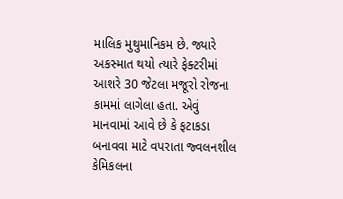માલિક મુથુમાનિકમ છે. જ્યારે અકસ્માત થયો ત્યારે ફેક્ટરીમાં આશરે 30 જેટલા મજૂરો રોજના કામમાં લાગેલા હતા. એવું માનવામાં આવે છે કે ફટાકડા બનાવવા માટે વપરાતા જ્વલનશીલ કેમિકલના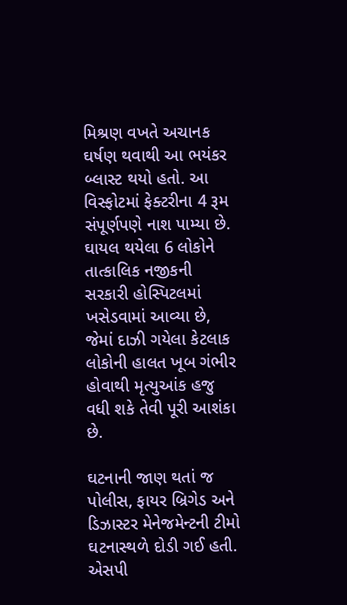મિશ્રણ વખતે અચાનક ઘર્ષણ થવાથી આ ભયંકર બ્લાસ્ટ થયો હતો. આ વિસ્ફોટમાં ફેક્ટરીના 4 રૂમ સંપૂર્ણપણે નાશ પામ્યા છે. ઘાયલ થયેલા 6 લોકોને તાત્કાલિક નજીકની સરકારી હોસ્પિટલમાં ખસેડવામાં આવ્યા છે, જેમાં દાઝી ગયેલા કેટલાક લોકોની હાલત ખૂબ ગંભીર હોવાથી મૃત્યુઆંક હજુ વધી શકે તેવી પૂરી આશંકા છે.

ઘટનાની જાણ થતાં જ પોલીસ, ફાયર બ્રિગેડ અને ડિઝાસ્ટર મેનેજમેન્ટની ટીમો ઘટનાસ્થળે દોડી ગઈ હતી. એસપી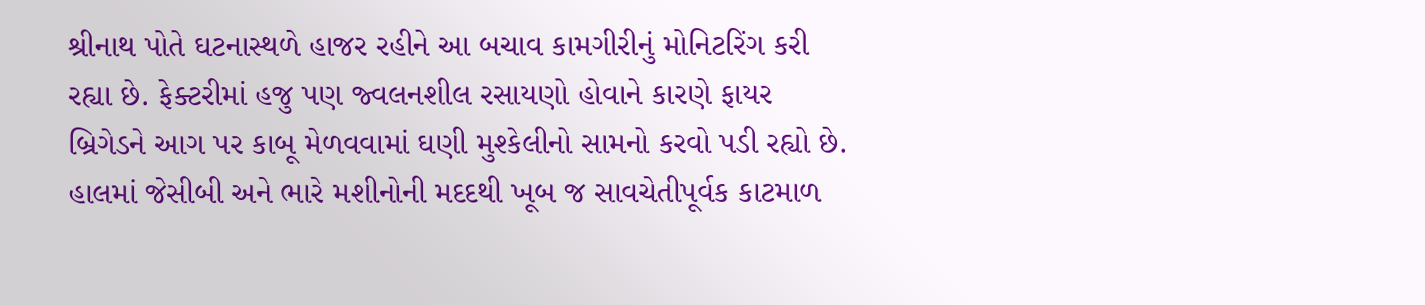શ્રીનાથ પોતે ઘટનાસ્થળે હાજર રહીને આ બચાવ કામગીરીનું મોનિટરિંગ કરી રહ્યા છે. ફેક્ટરીમાં હજુ પણ જ્વલનશીલ રસાયણો હોવાને કારણે ફાયર બ્રિગેડને આગ પર કાબૂ મેળવવામાં ઘણી મુશ્કેલીનો સામનો કરવો પડી રહ્યો છે. હાલમાં જેસીબી અને ભારે મશીનોની મદદથી ખૂબ જ સાવચેતીપૂર્વક કાટમાળ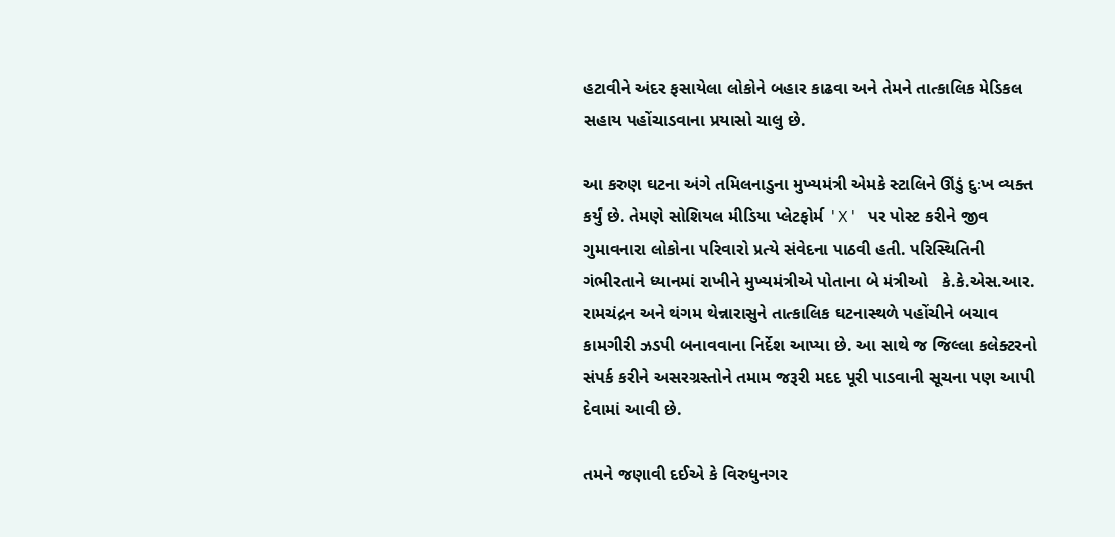હટાવીને અંદર ફસાયેલા લોકોને બહાર કાઢવા અને તેમને તાત્કાલિક મેડિકલ સહાય પહોંચાડવાના પ્રયાસો ચાલુ છે.

આ કરુણ ઘટના અંગે તમિલનાડુના મુખ્યમંત્રી એમકે સ્ટાલિને ઊંડું દુઃખ વ્યક્ત કર્યું છે. તેમણે સોશિયલ મીડિયા પ્લેટફોર્મ 'X' પર પોસ્ટ કરીને જીવ ગુમાવનારા લોકોના પરિવારો પ્રત્યે સંવેદના પાઠવી હતી. પરિસ્થિતિની ગંભીરતાને ધ્યાનમાં રાખીને મુખ્યમંત્રીએ પોતાના બે મંત્રીઓ   કે.કે.એસ.આર. રામચંદ્રન અને થંગમ થેન્નારાસુને તાત્કાલિક ઘટનાસ્થળે પહોંચીને બચાવ કામગીરી ઝડપી બનાવવાના નિર્દેશ આપ્યા છે. આ સાથે જ જિલ્લા કલેક્ટરનો સંપર્ક કરીને અસરગ્રસ્તોને તમામ જરૂરી મદદ પૂરી પાડવાની સૂચના પણ આપી દેવામાં આવી છે.

તમને જણાવી દઈએ કે વિરુધુનગર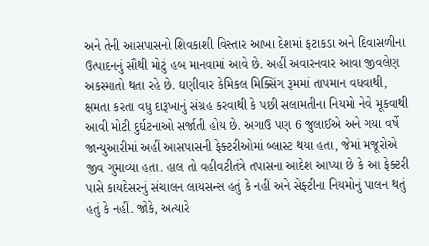અને તેની આસપાસનો શિવકાશી વિસ્તાર આખા દેશમાં ફટાકડા અને દિવાસળીના ઉત્પાદનનું સૌથી મોટું હબ માનવામાં આવે છે. અહીં અવારનવાર આવા જીવલેણ અકસ્માતો થતા રહે છે. ઘણીવાર કેમિકલ મિક્સિંગ રૂમમાં તાપમાન વધવાથી, ક્ષમતા કરતા વધુ દારૂખાનું સંગ્રહ કરવાથી કે પછી સલામતીના નિયમો નેવે મૂકવાથી આવી મોટી દુર્ઘટનાઓ સર્જાતી હોય છે. અગાઉ પણ 6 જુલાઈએ અને ગયા વર્ષે જાન્યુઆરીમાં અહીં આસપાસની ફેક્ટરીઓમાં બ્લાસ્ટ થયા હતા, જેમાં મજૂરોએ જીવ ગુમાવ્યા હતા. હાલ તો વહીવટીતંત્રે તપાસના આદેશ આપ્યા છે કે આ ફેક્ટરી પાસે કાયદેસરનું સંચાલન લાયસન્સ હતું કે નહીં અને સેફ્ટીના નિયમોનું પાલન થતું હતું કે નહીં. જોકે, અત્યારે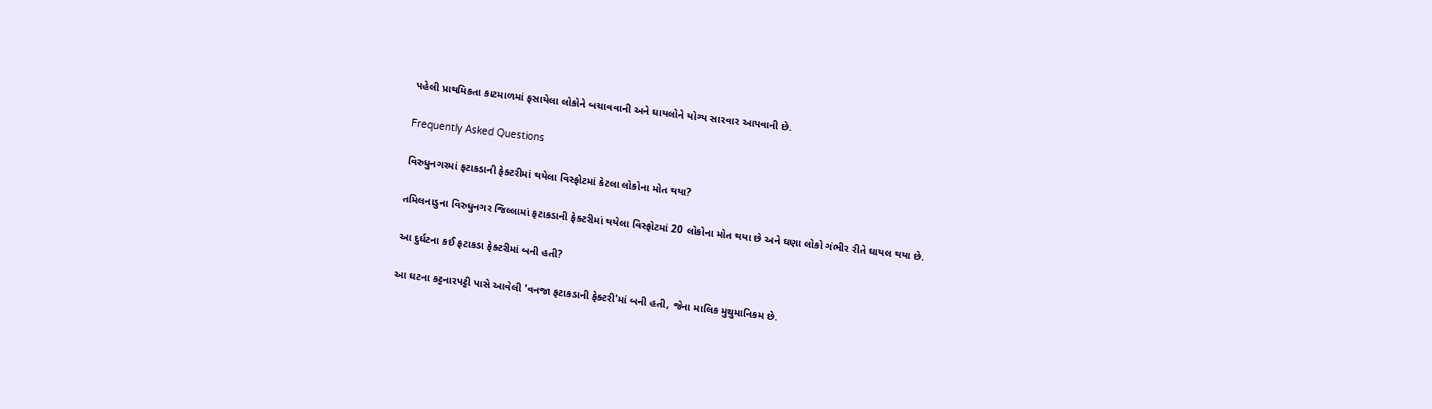પહેલી પ્રાથમિકતા કાટમાળમાં ફસાયેલા લોકોને બચાવવાની અને ઘાયલોને યોગ્ય સારવાર આપવાની છે.

Frequently Asked Questions

વિરુધુનગરમાં ફટાકડાની ફેક્ટરીમાં થયેલા વિસ્ફોટમાં કેટલા લોકોના મોત થયા?

તમિલનાડુના વિરુધુનગર જિલ્લામાં ફટાકડાની ફેક્ટરીમાં થયેલા વિસ્ફોટમાં 20 લોકોના મોત થયા છે અને ઘણા લોકો ગંભીર રીતે ઘાયલ થયા છે.

આ દુર્ઘટના કઈ ફટાકડા ફેક્ટરીમાં બની હતી?

આ ઘટના કટ્ટનારપટ્ટી પાસે આવેલી 'વનજા ફટાકડાની ફેક્ટરી'માં બની હતી, જેના માલિક મુથુમાનિકમ છે.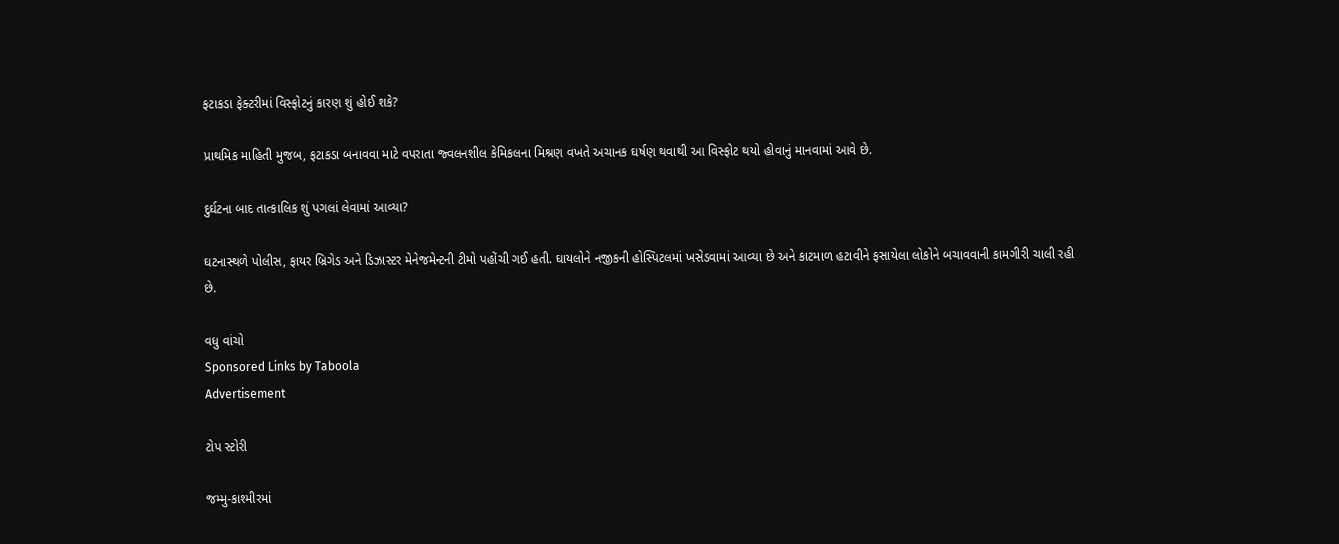ફટાકડા ફેક્ટરીમાં વિસ્ફોટનું કારણ શું હોઈ શકે?

પ્રાથમિક માહિતી મુજબ, ફટાકડા બનાવવા માટે વપરાતા જ્વલનશીલ કેમિકલના મિશ્રણ વખતે અચાનક ઘર્ષણ થવાથી આ વિસ્ફોટ થયો હોવાનું માનવામાં આવે છે.

દુર્ઘટના બાદ તાત્કાલિક શું પગલાં લેવામાં આવ્યા?

ઘટનાસ્થળે પોલીસ, ફાયર બ્રિગેડ અને ડિઝાસ્ટર મેનેજમેન્ટની ટીમો પહોંચી ગઈ હતી. ઘાયલોને નજીકની હોસ્પિટલમાં ખસેડવામાં આવ્યા છે અને કાટમાળ હટાવીને ફસાયેલા લોકોને બચાવવાની કામગીરી ચાલી રહી છે.

વધુ વાંચો
Sponsored Links by Taboola
Advertisement

ટોપ સ્ટોરી

જમ્મુ-કાશ્મીરમાં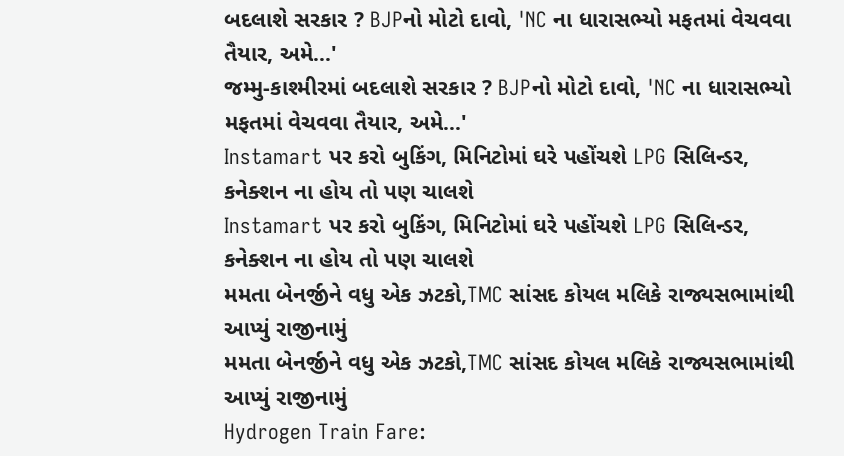બદલાશે સરકાર ? BJPનો મોટો દાવો, 'NC ના ધારાસભ્યો મફતમાં વેચવવા તૈયાર, અમે...'
જમ્મુ-કાશ્મીરમાં બદલાશે સરકાર ? BJPનો મોટો દાવો, 'NC ના ધારાસભ્યો મફતમાં વેચવવા તૈયાર, અમે...'
Instamart પર કરો બુકિંગ, મિનિટોમાં ઘરે પહોંચશે LPG સિલિન્ડર, કનેક્શન ના હોય તો પણ ચાલશે
Instamart પર કરો બુકિંગ, મિનિટોમાં ઘરે પહોંચશે LPG સિલિન્ડર, કનેક્શન ના હોય તો પણ ચાલશે
મમતા બેનર્જીને વધુ એક ઝટકો,TMC સાંસદ કોયલ મલિકે રાજ્યસભામાંથી આપ્યું રાજીનામું
મમતા બેનર્જીને વધુ એક ઝટકો,TMC સાંસદ કોયલ મલિકે રાજ્યસભામાંથી આપ્યું રાજીનામું
Hydrogen Train Fare: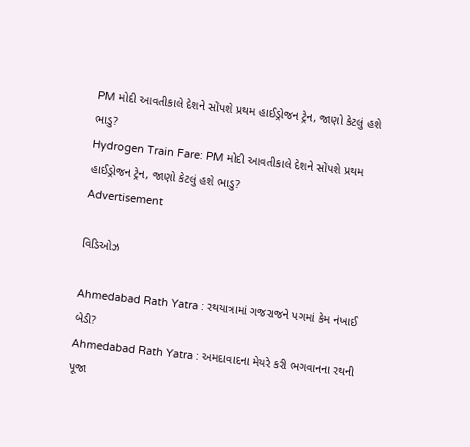PM મોદી આવતીકાલે દેશને સોંપશે પ્રથમ હાઈડ્રોજન ટ્રેન, જાણો કેટલું હશે ભાડુ?
Hydrogen Train Fare: PM મોદી આવતીકાલે દેશને સોંપશે પ્રથમ હાઈડ્રોજન ટ્રેન, જાણો કેટલું હશે ભાડુ?
Advertisement

વિડિઓઝ

Ahmedabad Rath Yatra : રથયાત્રામાં ગજરાજને પગમાં કેમ નંખાઈ બેડી?
Ahmedabad Rath Yatra : અમદાવાદના મેયરે કરી ભગવાનના રથની પૂજા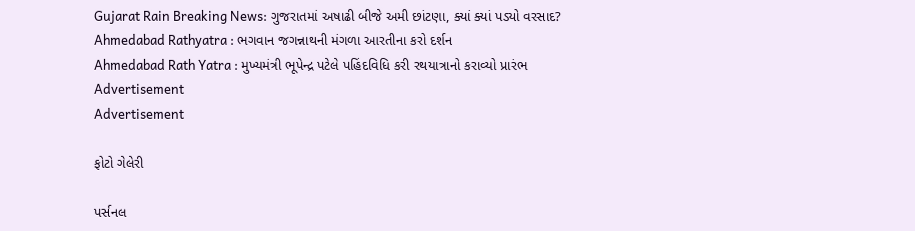Gujarat Rain Breaking News: ગુજરાતમાં અષાઢી બીજે અમી છાંટણા, ક્યાં ક્યાં પડ્યો વરસાદ?
Ahmedabad Rathyatra : ભગવાન જગન્નાથની મંગળા આરતીના કરો દર્શન
Ahmedabad Rath Yatra : મુખ્યમંત્રી ભૂપેન્દ્ર પટેલે પહિંદવિધિ કરી રથયાત્રાનો કરાવ્યો પ્રારંભ
Advertisement
Advertisement

ફોટો ગેલેરી

પર્સનલ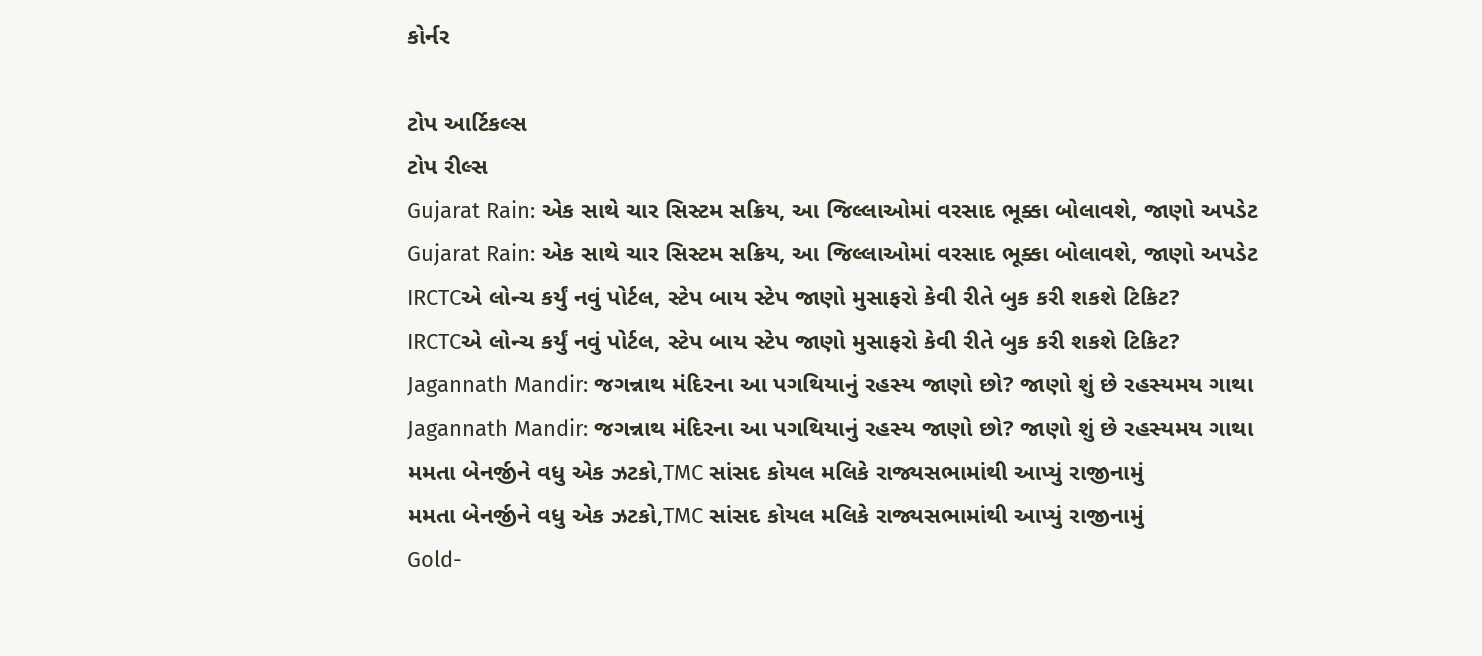કોર્નર

ટોપ આર્ટિકલ્સ
ટોપ રીલ્સ
Gujarat Rain: એક સાથે ચાર સિસ્ટમ સક્રિય, આ જિલ્લાઓમાં વરસાદ ભૂક્કા બોલાવશે, જાણો અપડેટ
Gujarat Rain: એક સાથે ચાર સિસ્ટમ સક્રિય, આ જિલ્લાઓમાં વરસાદ ભૂક્કા બોલાવશે, જાણો અપડેટ
IRCTCએ લોન્ચ કર્યું નવું પોર્ટલ, સ્ટેપ બાય સ્ટેપ જાણો મુસાફરો કેવી રીતે બુક કરી શકશે ટિકિટ?
IRCTCએ લોન્ચ કર્યું નવું પોર્ટલ, સ્ટેપ બાય સ્ટેપ જાણો મુસાફરો કેવી રીતે બુક કરી શકશે ટિકિટ?
Jagannath Mandir: જગન્નાથ મંદિરના આ પગથિયાનું રહસ્ય જાણો છો? જાણો શું છે રહસ્યમય ગાથા
Jagannath Mandir: જગન્નાથ મંદિરના આ પગથિયાનું રહસ્ય જાણો છો? જાણો શું છે રહસ્યમય ગાથા
મમતા બેનર્જીને વધુ એક ઝટકો,TMC સાંસદ કોયલ મલિકે રાજ્યસભામાંથી આપ્યું રાજીનામું
મમતા બેનર્જીને વધુ એક ઝટકો,TMC સાંસદ કોયલ મલિકે રાજ્યસભામાંથી આપ્યું રાજીનામું
Gold-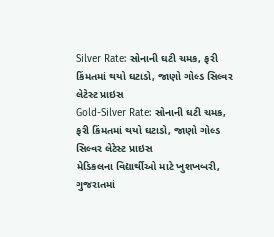Silver Rate: સોનાની ઘટી ચમક, ફરી કિંમતમાં થયો ઘટાડો, જાણો ગોલ્ડ સિલ્વર લેટેસ્ટ પ્રાઇસ
Gold-Silver Rate: સોનાની ઘટી ચમક, ફરી કિંમતમાં થયો ઘટાડો, જાણો ગોલ્ડ સિલ્વર લેટેસ્ટ પ્રાઇસ
મેડિકલના વિદ્યાર્થીઓ માટે ખુશખબરી, ગુજરાતમાં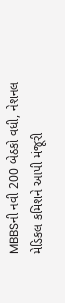MBBSની નવી 200 બેઠકો વધી, નેશનલ મેડિકલ કમિશને આપી મંજૂરી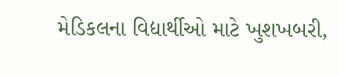મેડિકલના વિદ્યાર્થીઓ માટે ખુશખબરી,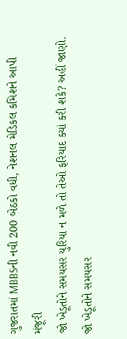ગુજરાતમાં MBBSની નવી 200 બેઠકો વધી, નેશનલ મેડિકલ કમિશને આપી મંજૂરી
જો ખેડૂતોને સમયસર યુરિયા ન મળે તો તેઓ ફરિયાદ ક્યાં કરી શકે? અહીં જાણો.
જો ખેડૂતોને સમયસર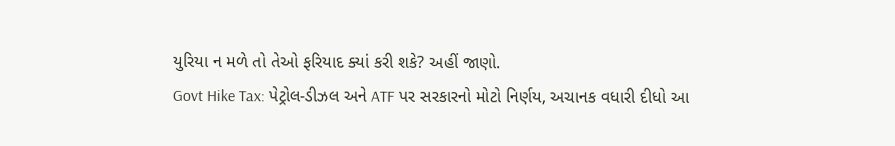યુરિયા ન મળે તો તેઓ ફરિયાદ ક્યાં કરી શકે? અહીં જાણો.
Govt Hike Tax: પેટ્રોલ-ડીઝલ અને ATF પર સરકારનો મોટો નિર્ણય, અચાનક વધારી દીધો આ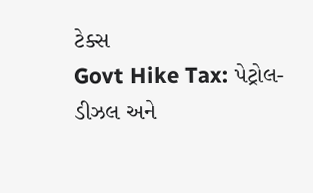ટેક્સ
Govt Hike Tax: પેટ્રોલ-ડીઝલ અને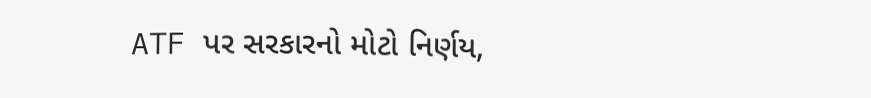ATF પર સરકારનો મોટો નિર્ણય,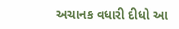અચાનક વધારી દીધો આ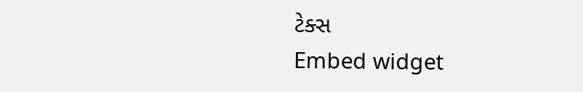ટેક્સ
Embed widget